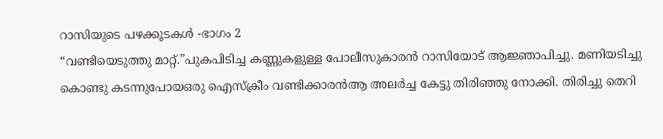റാസിയുടെ പഴക്കൂടകൾ -ഭാഗം 2
“വണ്ടിയെടുത്തു മാറ്റ്.”പുകപിടിച്ച കണ്ണുകളുള്ള പോലീസുകാരൻ റാസിയോട് ആജ്ഞാപിച്ചു. മണിയടിച്ചു കൊണ്ടു കടന്നുപോയഒരു ഐസ്ക്രീം വണ്ടിക്കാരൻആ അലർച്ച കേട്ടു തിരിഞ്ഞു നോക്കി. തിരിച്ചു തെറി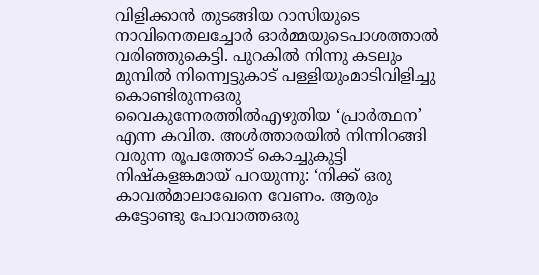വിളിക്കാൻ തുടങ്ങിയ റാസിയുടെ നാവിനെതലച്ചോർ ഓർമ്മയുടെപാശത്താൽ വരിഞ്ഞുകെട്ടി. പുറകിൽ നിന്നു കടലും മുമ്പിൽ നിന്ന്വെട്ടുകാട് പള്ളിയുംമാടിവിളിച്ചു കൊണ്ടിരുന്നഒരു വൈകുന്നേരത്തിൽഎഴുതിയ ‘പ്രാർത്ഥന’ എന്ന കവിത. അൾത്താരയിൽ നിന്നിറങ്ങി വരുന്ന രൂപത്തോട് കൊച്ചുകുട്ടി നിഷ്കളങ്കമായ് പറയുന്നു: ‘നിക്ക് ഒരു കാവൽമാലാഖേനെ വേണം. ആരും കട്ടോണ്ടു പോവാത്തഒരു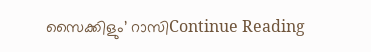സൈക്കിളും’ റാസിContinue Reading